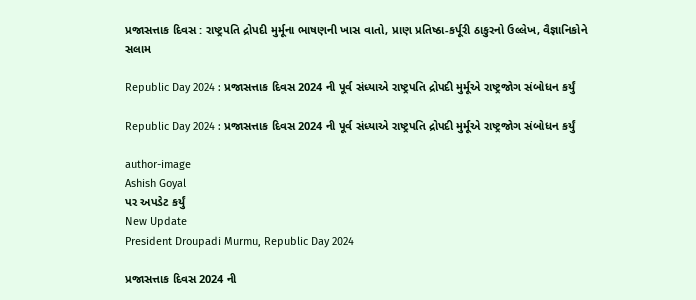પ્રજાસત્તાક દિવસ : રાષ્ટ્રપતિ દ્રોપદી મુર્મૂના ભાષણની ખાસ વાતો, પ્રાણ પ્રતિષ્ઠા-કર્પૂરી ઠાકુરનો ઉલ્લેખ, વૈજ્ઞાનિકોને સલામ

Republic Day 2024 : પ્રજાસત્તાક દિવસ 2024 ની પૂર્વ સંધ્યાએ રાષ્ટ્રપતિ દ્રોપદી મુર્મૂએ રાષ્ટ્રજોગ સંબોધન કર્યું

Republic Day 2024 : પ્રજાસત્તાક દિવસ 2024 ની પૂર્વ સંધ્યાએ રાષ્ટ્રપતિ દ્રોપદી મુર્મૂએ રાષ્ટ્રજોગ સંબોધન કર્યું

author-image
Ashish Goyal
પર અપડેટ કર્યું
New Update
President Droupadi Murmu, Republic Day 2024

પ્રજાસત્તાક દિવસ 2024 ની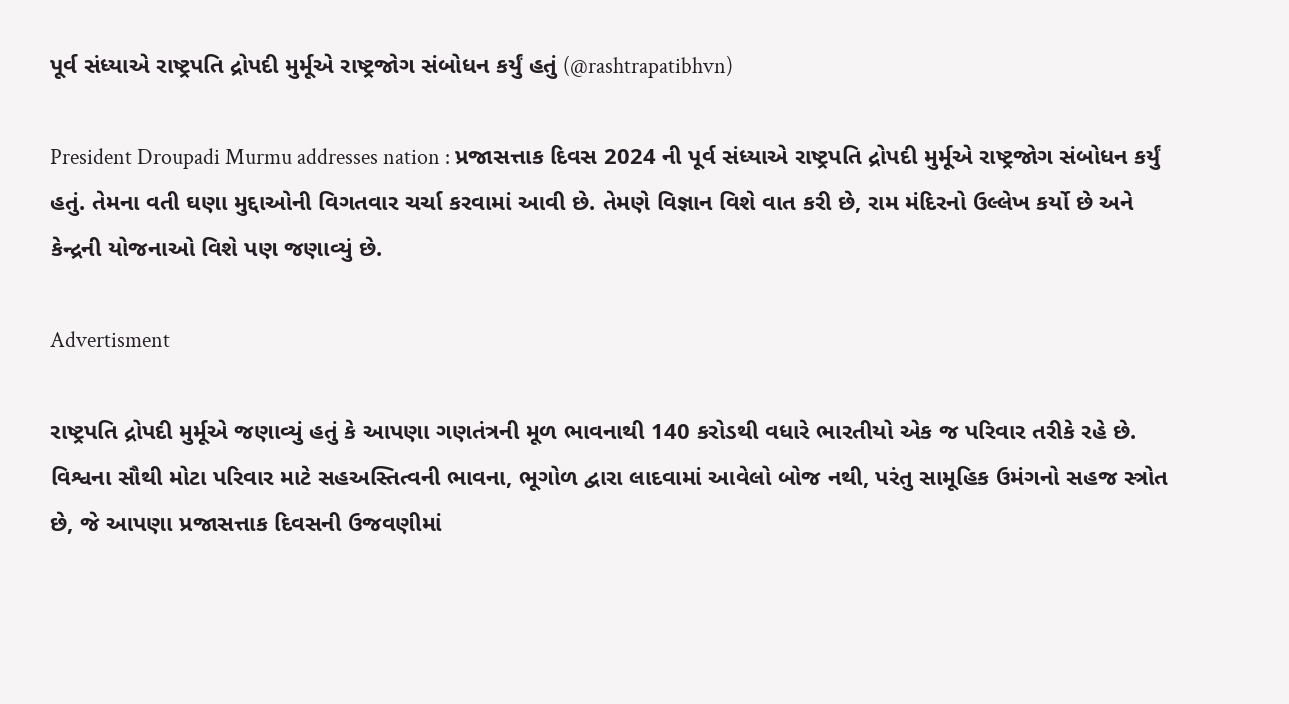પૂર્વ સંધ્યાએ રાષ્ટ્રપતિ દ્રોપદી મુર્મૂએ રાષ્ટ્રજોગ સંબોધન કર્યું હતું (@rashtrapatibhvn)

President Droupadi Murmu addresses nation : પ્રજાસત્તાક દિવસ 2024 ની પૂર્વ સંધ્યાએ રાષ્ટ્રપતિ દ્રોપદી મુર્મૂએ રાષ્ટ્રજોગ સંબોધન કર્યું હતું. તેમના વતી ઘણા મુદ્દાઓની વિગતવાર ચર્ચા કરવામાં આવી છે. તેમણે વિજ્ઞાન વિશે વાત કરી છે, રામ મંદિરનો ઉલ્લેખ કર્યો છે અને કેન્દ્રની યોજનાઓ વિશે પણ જણાવ્યું છે.

Advertisment

રાષ્ટ્રપતિ દ્રોપદી મુર્મૂએ જણાવ્યું હતું કે આપણા ગણતંત્રની મૂળ ભાવનાથી 140 કરોડથી વધારે ભારતીયો એક જ પરિવાર તરીકે રહે છે. વિશ્વના સૌથી મોટા પરિવાર માટે સહઅસ્તિત્વની ભાવના, ભૂગોળ દ્વારા લાદવામાં આવેલો બોજ નથી, પરંતુ સામૂહિક ઉમંગનો સહજ સ્ત્રોત છે, જે આપણા પ્રજાસત્તાક દિવસની ઉજવણીમાં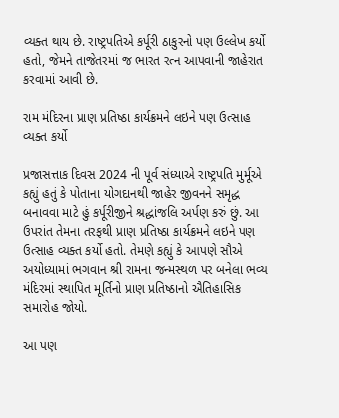વ્યક્ત થાય છે. રાષ્ટ્રપતિએ કર્પૂરી ઠાકુરનો પણ ઉલ્લેખ કર્યો હતો, જેમને તાજેતરમાં જ ભારત રત્ન આપવાની જાહેરાત કરવામાં આવી છે.

રામ મંદિરના પ્રાણ પ્રતિષ્ઠા કાર્યક્રમને લઇને પણ ઉત્સાહ વ્યક્ત કર્યો

પ્રજાસત્તાક દિવસ 2024 ની પૂર્વ સંધ્યાએ રાષ્ટ્રપતિ મુર્મૂએ કહ્યું હતું કે પોતાના યોગદાનથી જાહેર જીવનને સમૃદ્ધ બનાવવા માટે હું કર્પૂરીજીને શ્રદ્ધાંજલિ અર્પણ કરું છું. આ ઉપરાંત તેમના તરફથી પ્રાણ પ્રતિષ્ઠા કાર્યક્રમને લઇને પણ ઉત્સાહ વ્યક્ત કર્યો હતો. તેમણે કહ્યું કે આપણે સૌએ અયોધ્યામાં ભગવાન શ્રી રામના જન્મસ્થળ પર બનેલા ભવ્ય મંદિરમાં સ્થાપિત મૂર્તિનો પ્રાણ પ્રતિષ્ઠાનો ઐતિહાસિક સમારોહ જોયો.

આ પણ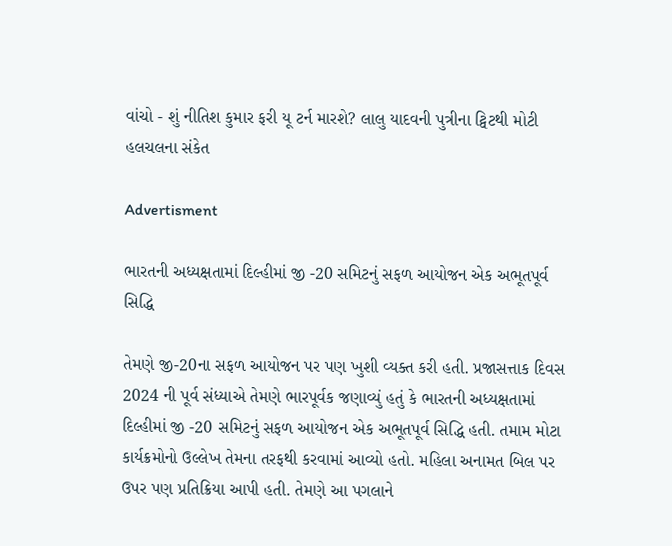વાંચો - શું નીતિશ કુમાર ફરી યૂ ટર્ન મારશે? લાલુ યાદવની પુત્રીના ટ્વિટથી મોટી હલચલના સંકેત

Advertisment

ભારતની અધ્યક્ષતામાં દિલ્હીમાં જી -20 સમિટનું સફળ આયોજન એક અભૂતપૂર્વ સિદ્ધિ

તેમણે જી-20ના સફળ આયોજન પર પણ ખુશી વ્યક્ત કરી હતી. પ્રજાસત્તાક દિવસ 2024 ની પૂર્વ સંધ્યાએ તેમણે ભારપૂર્વક જણાવ્યું હતું કે ભારતની અધ્યક્ષતામાં દિલ્હીમાં જી -20 સમિટનું સફળ આયોજન એક અભૂતપૂર્વ સિદ્ધિ હતી. તમામ મોટા કાર્યક્રમોનો ઉલ્લેખ તેમના તરફથી કરવામાં આવ્યો હતો. મહિલા અનામત બિલ પર ઉપર પણ પ્રતિક્રિયા આપી હતી. તેમણે આ પગલાને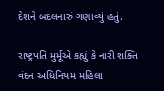દેશને બદલનારું ગણાવ્યું હતું.

રાષ્ટ્રપતિ મુર્મૂએ કહ્યું કે નારી શક્તિ વંદન અધિનિયમ મહિલા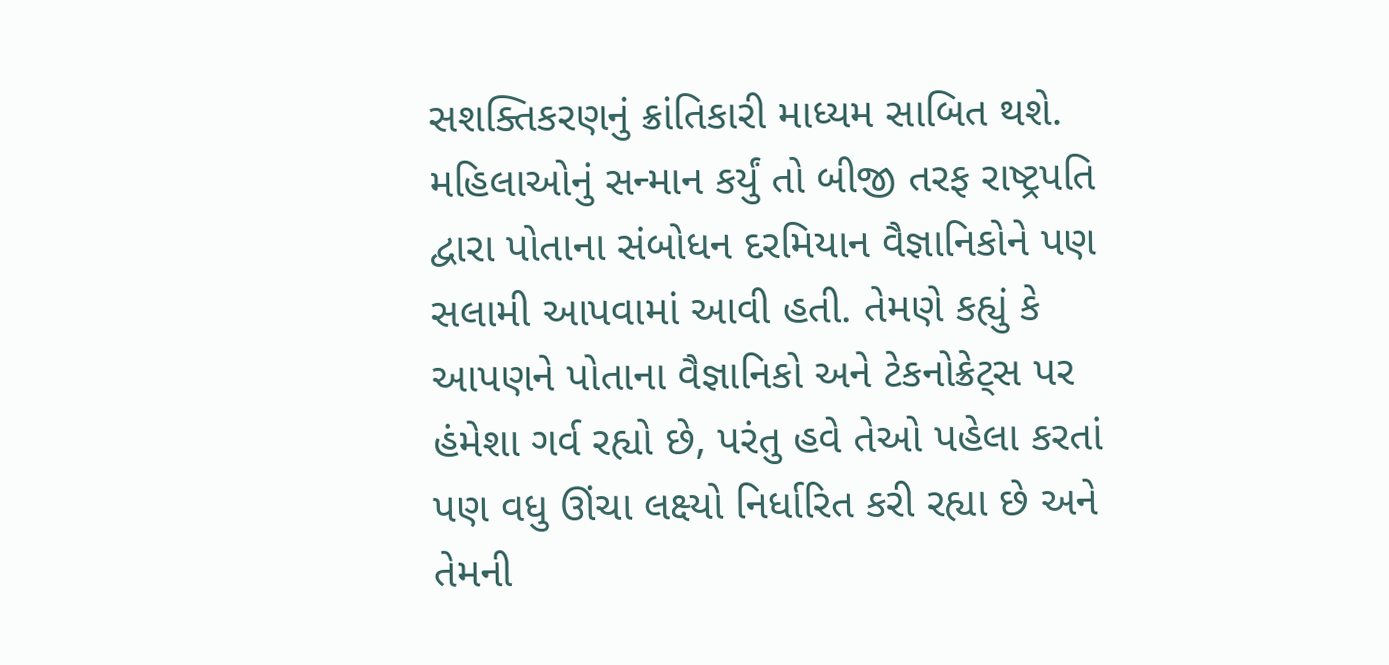સશક્તિકરણનું ક્રાંતિકારી માધ્યમ સાબિત થશે. મહિલાઓનું સન્માન કર્યું તો બીજી તરફ રાષ્ટ્રપતિ દ્વારા પોતાના સંબોધન દરમિયાન વૈજ્ઞાનિકોને પણ સલામી આપવામાં આવી હતી. તેમણે કહ્યું કે આપણને પોતાના વૈજ્ઞાનિકો અને ટેકનોક્રેટ્સ પર હંમેશા ગર્વ રહ્યો છે, પરંતુ હવે તેઓ પહેલા કરતાં પણ વધુ ઊંચા લક્ષ્યો નિર્ધારિત કરી રહ્યા છે અને તેમની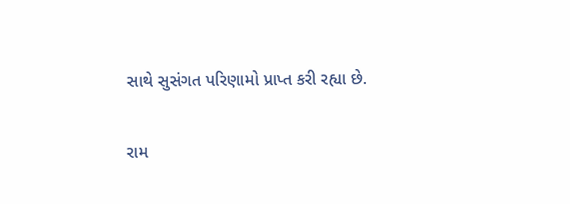સાથે સુસંગત પરિણામો પ્રાપ્ત કરી રહ્યા છે.

રામ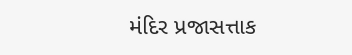મંદિર પ્રજાસત્તાક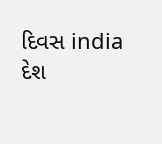દિવસ india દેશ